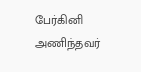பேர்கினி அணிந்தவர்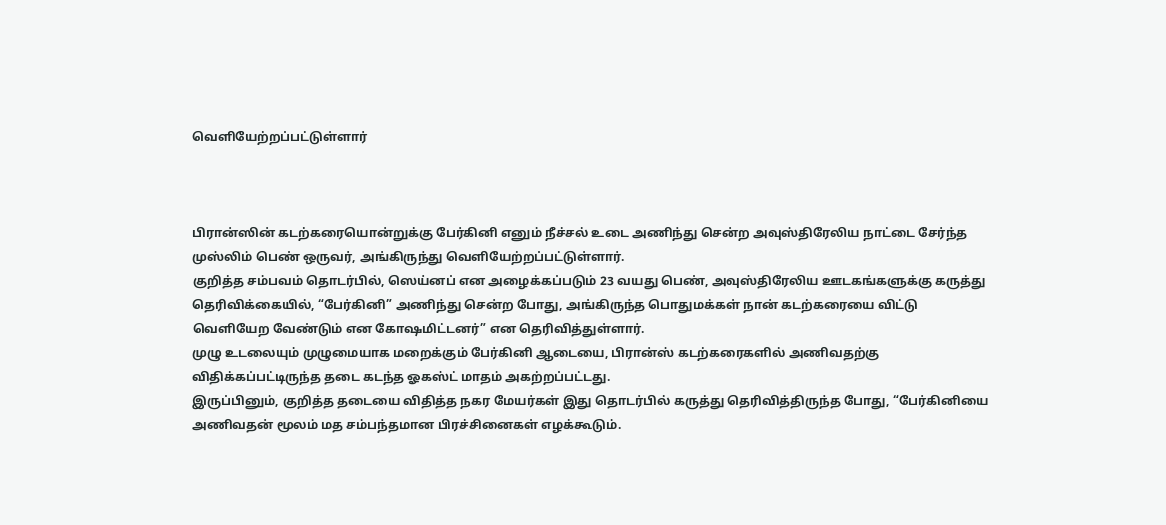வெளியேற்றப்பட்டுள்ளார்



பிரான்ஸின் கடற்கரையொன்றுக்கு பேர்கினி எனும் நீச்சல் உடை அணிந்து சென்ற அவுஸ்திரேலிய நாட்டை சேர்ந்த முஸ்லிம் பெண் ஒருவர், அங்கிருந்து வெளியேற்றப்பட்டுள்ளார்.
குறித்த சம்பவம் தொடர்பில், ஸெய்னப் என அழைக்கப்படும் 23 வயது பெண், அவுஸ்திரேலிய ஊடகங்களுக்கு கருத்து தெரிவிக்கையில், “பேர்கினி” அணிந்து சென்ற போது, அங்கிருந்த பொதுமக்கள் நான் கடற்கரையை விட்டு வெளியேற வேண்டும் என கோஷமிட்டனர்” என தெரிவித்துள்ளார்.
முழு உடலையும் முழுமையாக மறைக்கும் பேர்கினி ஆடையை, பிரான்ஸ் கடற்கரைகளில் அணிவதற்கு விதிக்கப்பட்டிருந்த தடை கடந்த ஓகஸ்ட் மாதம் அகற்றப்பட்டது.
இருப்பினும், குறித்த தடையை விதித்த நகர மேயர்கள் இது தொடர்பில் கருத்து தெரிவித்திருந்த போது, “பேர்கினியை அணிவதன் மூலம் மத சம்பந்தமான பிரச்சினைகள் எழக்கூடும்.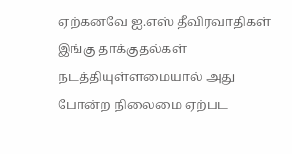ஏற்கனவே ஐ.எஸ் தீவிரவாதிகள் இங்கு தாக்குதல்கள் நடத்தியுள்ளமையால் அது போன்ற நிலைமை ஏற்பட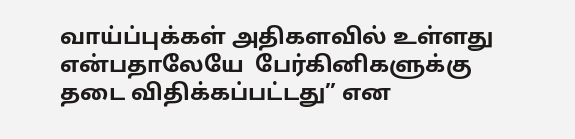வாய்ப்புக்கள் அதிகளவில் உள்ளது என்பதாலேயே  பேர்கினிகளுக்கு தடை விதிக்கப்பட்டது” என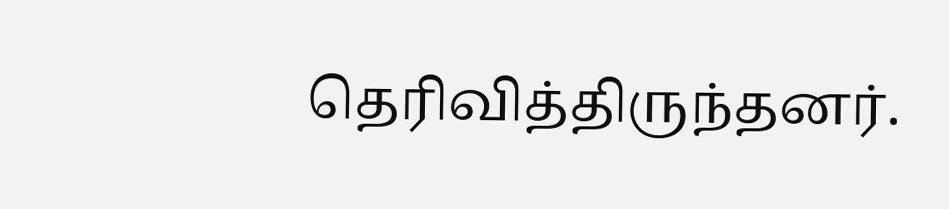தெரிவித்திருந்தனர்.